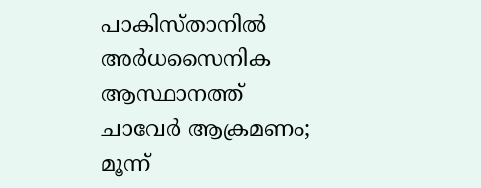പാകിസ്താനിൽ അർധസൈനിക ആസ്ഥാനത്ത് ചാവേർ ആക്രമണം; മൂന്ന്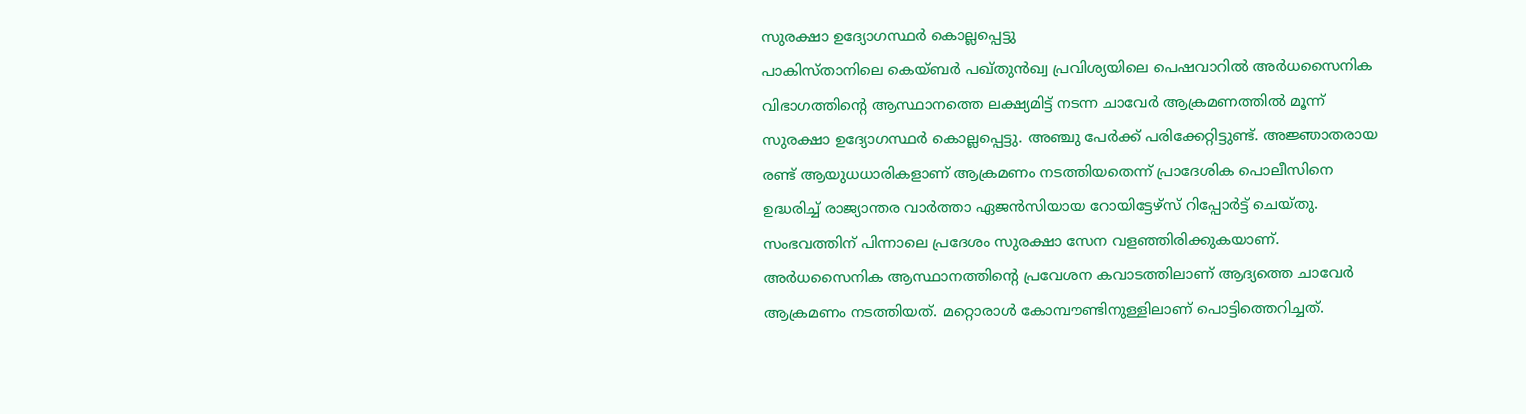സുരക്ഷാ ഉദ്യോഗസ്ഥർ കൊല്ലപ്പെട്ടു
പാകിസ്താനിലെ കെയ്ബർ പഖ്തുൻഖ്വ പ്രവിശ്യയിലെ പെഷവാറിൽ അർധസൈനിക വിഭാഗത്തിന്റെ ആസ്ഥാനത്തെ ലക്ഷ്യമിട്ട് നടന്ന ചാവേർ ആക്രമണത്തിൽ മൂന്ന് സുരക്ഷാ ഉദ്യോഗസ്ഥർ കൊല്ലപ്പെട്ടു. അഞ്ചു പേർക്ക് പരിക്കേറ്റിട്ടുണ്ട്. അജ്ഞാതരായ രണ്ട് ആയുധധാരികളാണ് ആക്രമണം നടത്തിയതെന്ന് പ്രാദേശിക പൊലീസിനെ ഉദ്ധരിച്ച് രാജ്യാന്തര വാർത്താ ഏജൻസിയായ റോയിട്ടേഴ്സ് റിപ്പോർട്ട് ചെയ്തു. സംഭവത്തിന് പിന്നാലെ പ്രദേശം സുരക്ഷാ സേന വളഞ്ഞിരിക്കുകയാണ്.
അർധസൈനിക ആസ്ഥാനത്തിന്റെ പ്രവേശന കവാടത്തിലാണ് ആദ്യത്തെ ചാവേർ ആക്രമണം നടത്തിയത്. മറ്റൊരാൾ കോമ്പൗണ്ടിനുള്ളിലാണ് പൊട്ടിത്തെറിച്ചത്.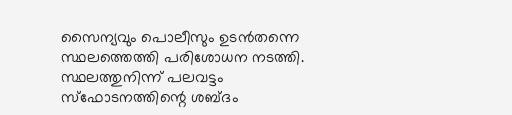സൈന്യവും പൊലീസും ഉടൻതന്നെ സ്ഥലത്തെത്തി പരിശോധന നടത്തി. സ്ഥലത്തുനിന്ന് പലവട്ടം സ്ഫോടനത്തിന്റെ ശബ്ദം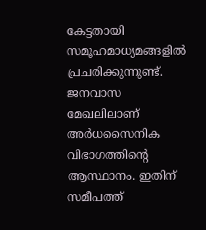കേട്ടതായി സമൂഹമാധ്യമങ്ങളിൽ പ്രചരിക്കുന്നുണ്ട്. ജനവാസ മേഖലിലാണ് അർധസൈനിക വിഭാഗത്തിന്റെ ആസ്ഥാനം. ഇതിന് സമീപത്ത്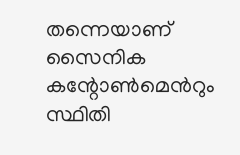തന്നെയാണ് സൈനിക കന്റോൺമെൻറും സ്ഥിതി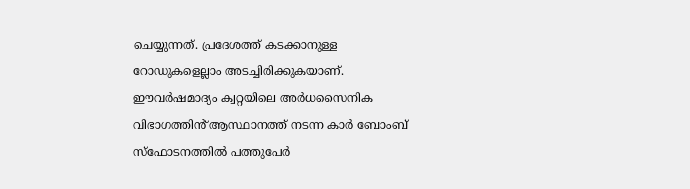ചെയ്യുന്നത്. പ്രദേശത്ത് കടക്കാനുള്ള റോഡുകളെല്ലാം അടച്ചിരിക്കുകയാണ്.
ഈവർഷമാദ്യം ക്വറ്റയിലെ അർധസൈനിക വിഭാഗത്തിൻ് ആസ്ഥാനത്ത് നടന്ന കാർ ബോംബ് സ്ഫോടനത്തിൽ പത്തുപേർ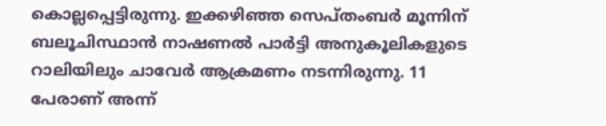കൊല്ലപ്പെട്ടിരുന്നു. ഇക്കഴിഞ്ഞ സെപ്തംബർ മൂന്നിന് ബലൂചിസ്ഥാൻ നാഷണൽ പാർട്ടി അനുകൂലികളുടെ റാലിയിലും ചാവേർ ആക്രമണം നടന്നിരുന്നു. 11 പേരാണ് അന്ന്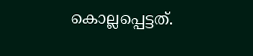കൊല്ലപ്പെട്ടത്.